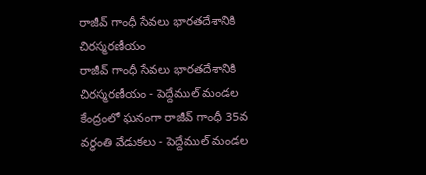రాజీవ్ గాంధీ సేవలు భారతదేశానికి చిరస్మరణీయం
రాజీవ్ గాంధీ సేవలు భారతదేశానికి చిరస్మరణీయం - పెద్దేముల్ మండల కేంద్రంలో ఘనంగా రాజీవ్ గాంధీ 35వ వర్ధంతి వేడుకలు - పెద్దేముల్ మండల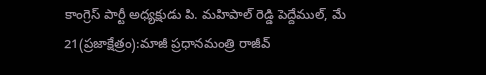కాంగ్రెస్ పార్టీ అధ్యక్షుడు పి. మహిపాల్ రెడ్డి పెద్దేముల్, మే 21(ప్రజాక్షేత్రం):మాజీ ప్రధానమంత్రి రాజీవ్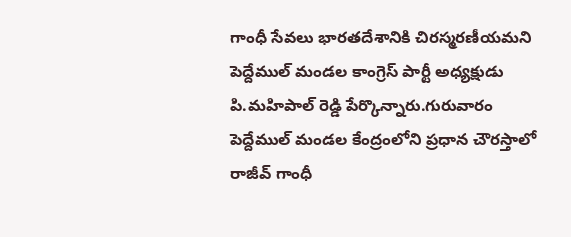గాంధీ సేవలు భారతదేశానికి చిరస్మరణీయమని పెద్దేముల్ మండల కాంగ్రెస్ పార్టీ అధ్యక్షుడు పి.మహిపాల్ రెడ్డి పేర్కొన్నారు.గురువారం పెద్దేముల్ మండల కేంద్రంలోని ప్రధాన చౌరస్తాలో రాజీవ్ గాంధీ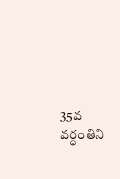35వ వర్ధంతిని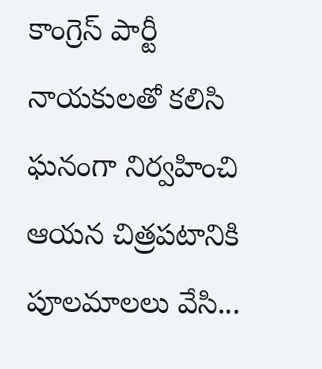కాంగ్రెస్ పార్టీ నాయకులతో కలిసి ఘనంగా నిర్వహించి ఆయన చిత్రపటానికి పూలమాలలు వేసి...